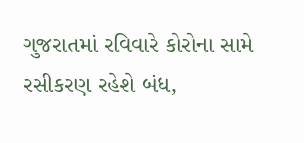ગુજરાતમાં રવિવારે કોરોના સામે રસીકરણ રહેશે બંધ,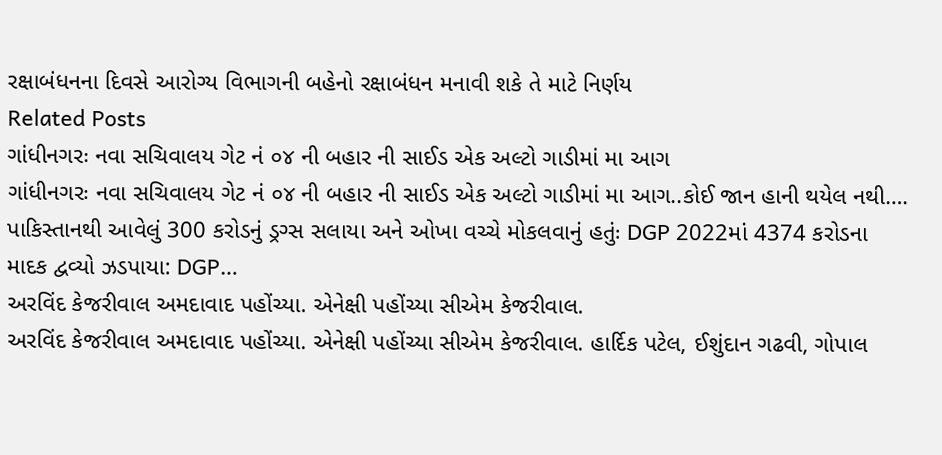રક્ષાબંધનના દિવસે આરોગ્ય વિભાગની બહેનો રક્ષાબંધન મનાવી શકે તે માટે નિર્ણય
Related Posts
ગાંધીનગરઃ નવા સચિવાલય ગેટ નં ૦૪ ની બહાર ની સાઈડ એક અલ્ટો ગાડીમાં મા આગ
ગાંધીનગરઃ નવા સચિવાલય ગેટ નં ૦૪ ની બહાર ની સાઈડ એક અલ્ટો ગાડીમાં મા આગ..કોઈ જાન હાની થયેલ નથી….
પાકિસ્તાનથી આવેલું 300 કરોડનું ડ્રગ્સ સલાયા અને ઓખા વચ્ચે મોકલવાનું હતુંઃ DGP 2022માં 4374 કરોડના માદક દ્વવ્યો ઝડપાયા: DGP…
અરવિંદ કેજરીવાલ અમદાવાદ પહોંચ્યા. એનેક્ષી પહોંચ્યા સીએમ કેજરીવાલ.
અરવિંદ કેજરીવાલ અમદાવાદ પહોંચ્યા. એનેક્ષી પહોંચ્યા સીએમ કેજરીવાલ. હાર્દિક પટેલ, ઈશુંદાન ગઢવી, ગોપાલ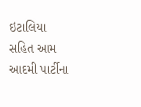ઇટાલિયા સહિત આમ આદમી પાર્ટીના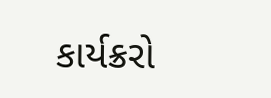કાર્યક્રરો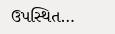ઉપસ્થિત…